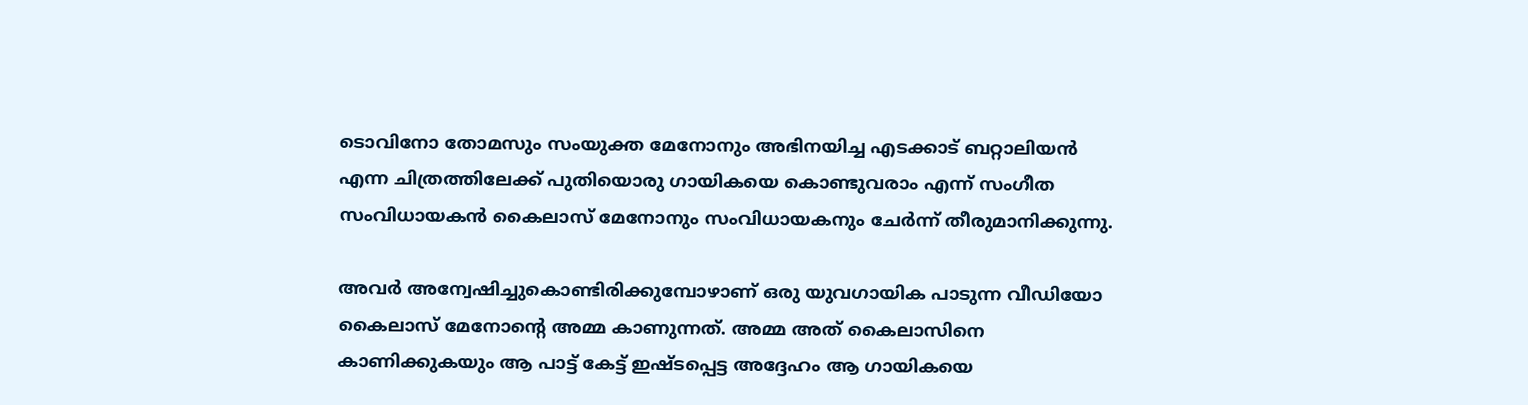ടൊവിനോ തോമസും സംയുക്ത മേനോനും അഭിനയിച്ച എടക്കാട് ബറ്റാലിയന്‍ എന്ന ചിത്രത്തിലേക്ക് പുതിയൊരു ഗായികയെ കൊണ്ടുവരാം എന്ന് സംഗീത സംവിധായകന്‍ കൈലാസ് മേനോനും സംവിധായകനും ചേര്‍ന്ന് തീരുമാനിക്കുന്നു.

അവര്‍ അന്വേഷിച്ചുകൊണ്ടിരിക്കുമ്പോഴാണ് ഒരു യുവഗായിക പാടുന്ന വീഡിയോ കൈലാസ് മേനോന്റെ അമ്മ കാണുന്നത്. അമ്മ അത് കൈലാസിനെ കാണിക്കുകയും ആ പാട്ട് കേട്ട് ഇഷ്ടപ്പെട്ട അദ്ദേഹം ആ ഗായികയെ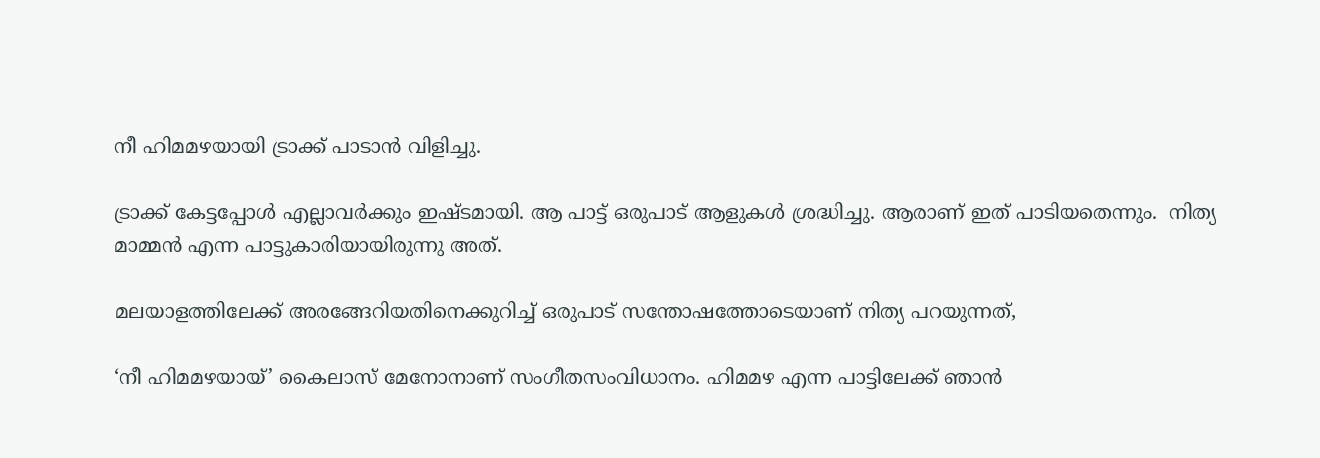നീ ഹിമമഴയായി ട്രാക്ക് പാടാന്‍ വിളിച്ചു.

ട്രാക്ക് കേട്ടപ്പോള്‍ എല്ലാവര്‍ക്കും ഇഷ്ടമായി. ആ പാട്ട് ഒരുപാട് ആളുകള്‍ ശ്രദ്ധിച്ചു. ആരാണ് ഇത് പാടിയതെന്നും.  നിത്യ മാമ്മന്‍ എന്ന പാട്ടുകാരിയായിരുന്നു അത്.

മലയാളത്തിലേക്ക് അരങ്ങേറിയതിനെക്കുറിച്ച് ഒരുപാട് സന്തോഷത്തോടെയാണ് നിത്യ പറയുന്നത്,

‘നീ ഹിമമഴയായ്’ കൈലാസ് മേനോനാണ് സംഗീതസംവിധാനം. ഹിമമഴ എന്ന പാട്ടിലേക്ക് ഞാന്‍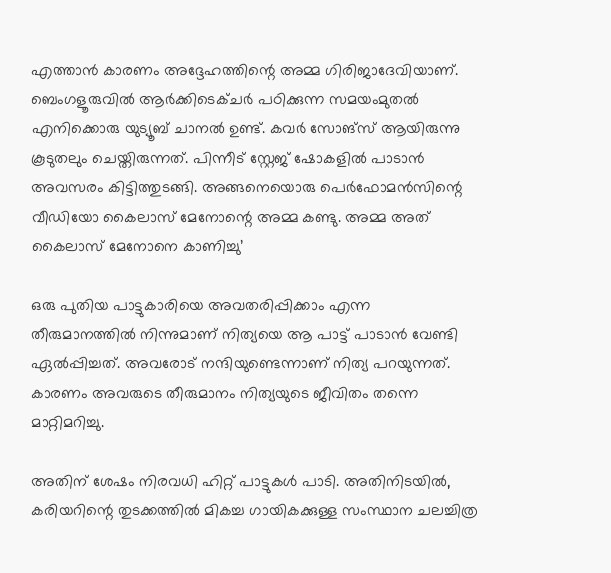എത്താന്‍ കാരണം അദ്ദേഹത്തിന്റെ അമ്മ ഗിരിജാദേവിയാണ്. ബെംഗളൂരുവില്‍ ആര്‍ക്കിടെക്ചര്‍ പഠിക്കുന്ന സമയംമുതല്‍ എനിക്കൊരു യുട്യൂബ് ചാനല്‍ ഉണ്ട്. കവര്‍ സോങ്‌സ് ആയിരുന്നു കൂടുതലും ചെയ്തിരുന്നത്. പിന്നീട് സ്റ്റേജ് ഷോകളില്‍ പാടാന്‍ അവസരം കിട്ടിത്തുടങ്ങി. അങ്ങനെയൊരു പെര്‍ഫോമന്‍സിന്റെ വീഡിയോ കൈലാസ് മേനോന്റെ അമ്മ കണ്ടു. അമ്മ അത് കൈലാസ് മേനോനെ കാണിച്ചു’

ഒരു പുതിയ പാട്ടുകാരിയെ അവതരിപ്പിക്കാം എന്ന തീരുമാനത്തില്‍ നിന്നുമാണ് നിത്യയെ ആ പാട്ട് പാടാന്‍ വേണ്ടി ഏല്‍പ്പിച്ചത്. അവരോട് നന്ദിയുണ്ടെന്നാണ് നിത്യ പറയുന്നത്. കാരണം അവരുടെ തീരുമാനം നിത്യയുടെ ജീവിതം തന്നെ മാറ്റിമറിച്ചു.

അതിന് ശേഷം നിരവധി ഹിറ്റ് പാട്ടുകള്‍ പാടി. അതിനിടയില്‍, കരിയറിന്റെ തുടക്കത്തില്‍ മികച്ച ഗായികക്കുള്ള സംസ്ഥാന ചലച്ചിത്ര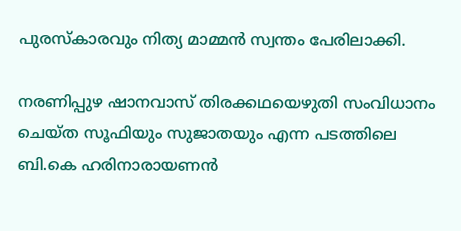പുരസ്‌കാരവും നിത്യ മാമ്മന്‍ സ്വന്തം പേരിലാക്കി.

നരണിപ്പുഴ ഷാനവാസ് തിരക്കഥയെഴുതി സംവിധാനം ചെയ്ത സൂഫിയും സുജാതയും എന്ന പടത്തിലെ ബി.കെ ഹരിനാരായണന്‍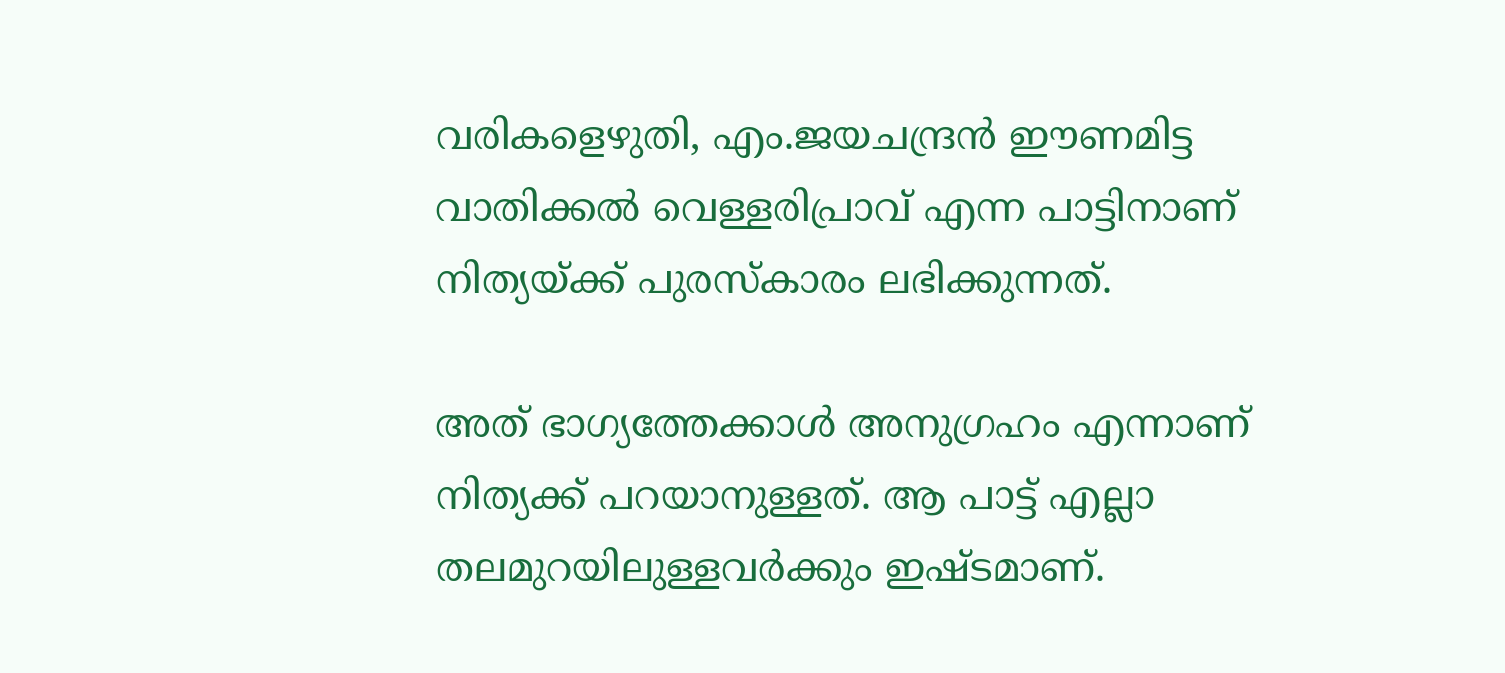വരികളെഴുതി, എം.ജയചന്ദ്രന്‍ ഈണമിട്ട വാതിക്കല്‍ വെള്ളരിപ്രാവ് എന്ന പാട്ടിനാണ് നിത്യയ്ക്ക് പുരസ്‌കാരം ലഭിക്കുന്നത്.

അത് ഭാഗ്യത്തേക്കാള്‍ അനുഗ്രഹം എന്നാണ് നിത്യക്ക് പറയാനുള്ളത്. ആ പാട്ട് എല്ലാ തലമുറയിലുള്ളവര്‍ക്കും ഇഷ്ടമാണ്.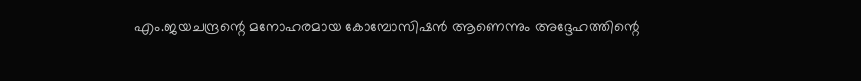എം.ജയചന്ദ്രന്റെ മനോഹരമായ കോമ്പോസിഷന്‍ ആണെന്നും അദ്ദേഹത്തിന്റെ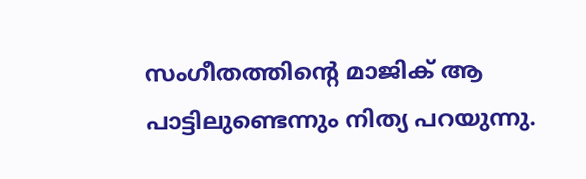സംഗീതത്തിന്റെ മാജിക് ആ പാട്ടിലുണ്ടെന്നും നിത്യ പറയുന്നു.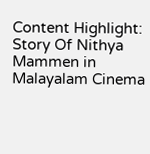Content Highlight: Story Of Nithya Mammen in Malayalam Cinema